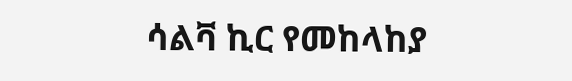ሳልቫ ኪር የመከላከያ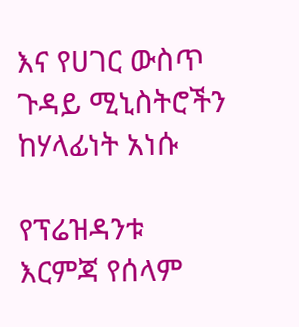እና የሀገር ውስጥ ጉዳይ ሚኒስትሮችን ከሃላፊነት አነሱ

የፕሬዝዳንቱ እርምጃ የሰላም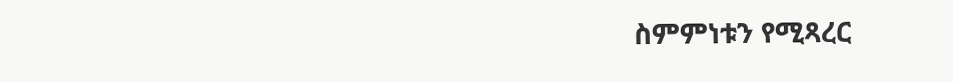ስምምነቱን የሚጻረር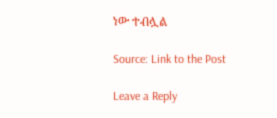ነው ተብሏል

Source: Link to the Post

Leave a Reply